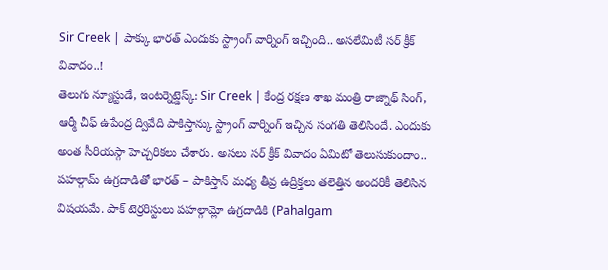Sir Creek | పాక్కు భారత్ ఎందుకు స్ట్రాంగ్ వార్నింగ్ ఇచ్చింది.. అసలేమిటీ సర్ క్రీక్ వివాదం..!
తెలుగు న్యూస్టుడే, ఇంటర్నెట్డెస్క్: Sir Creek | కేంద్ర రక్షణ శాఖ మంత్రి రాజ్నాథ్ సింగ్, ఆర్మీ చీఫ్ ఉపేంద్ర ద్వివేది పాకిస్తాన్కు స్ట్రాంగ్ వార్నింగ్ ఇచ్చిన సంగతి తెలిసిందే. ఎందుకు అంత సీరియస్గా హెచ్చరికలు చేశారు. అసలు సర్ క్రీక్ వివాదం ఏమిటో తెలుసుకుందాం.. పహల్గామ్ ఉగ్రదాడితో భారత్ – పాకిస్తాన్ మధ్య తీవ్ర ఉద్రిక్తలు తలెత్తిన అందరికీ తెలిసిన విషయమే. పాక్ టెర్రరిస్టులు పహల్గామ్లో ఉగ్రదాడికి (Pahalgam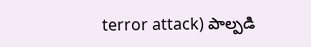terror attack) పాల్పడి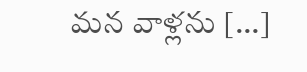మన వాళ్లను […]